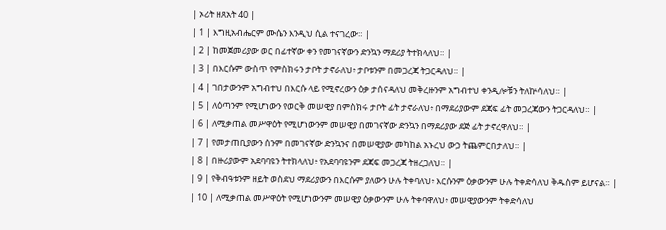| ኦሪት ዘጸአት 40 |
| 1 | እግዚአብሔርም ሙሴን እንዲህ ሲል ተናገረው። |
| 2 | ከመጀመሪያው ወር በፊተኛው ቀን የመገናኛውን ድንኳን ማደሪያ ትተክላለህ። |
| 3 | በእርሱም ውስጥ የምስክሩን ታቦት ታኖራለህ፥ ታቦቱንም በመጋረጃ ትጋርዳለህ። |
| 4 | ገበታውንም አግብተህ በእርሱ ላይ የሚኖረውን ዕቃ ታሰናዳለህ መቅረዙንም አግብተህ ቀንዲሎቹን ትለኵሳለህ። |
| 5 | ለዕጣንም የሚሆነውን የወርቅ መሠዊያ በምስክሩ ታቦት ፊት ታኖራለህ፥ በማደሪያውም ደጃፍ ፊት መጋረጃውን ትጋርዳለህ። |
| 6 | ለሚቃጠል መሥዋዕት የሚሆነውንም መሠዊያ በመገናኛው ድንኳን በማደሪያው ደጅ ፊት ታኖረዋለህ። |
| 7 | የመታጠቢያውን ሰንም በመገናኛው ድንኳንና በመሠዊያው መካከል አኑረህ ውኃ ትጨምርበታለህ። |
| 8 | በዙሪያውም አደባባዩን ትተክላለህ፥ የአደባባዩንም ደጃፍ መጋረጃ ትዘረጋለህ። |
| 9 | የቅብዓቱንም ዘይት ወስደህ ማደሪያውን በእርሱም ያለውን ሁሉ ትቀባለህ፥ እርሱንም ዕቃውንም ሁሉ ትቀድሳለህ ቅዱስም ይሆናል። |
| 10 | ለሚቃጠል መሥዋዕት የሚሆነውንም መሠዊያ ዕቃውንም ሁሉ ትቀባዋለህ፥ መሠዊያውንም ትቀድሳለህ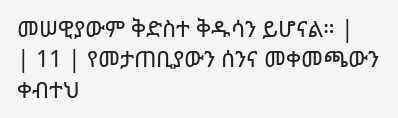መሠዊያውም ቅድስተ ቅዱሳን ይሆናል። |
| 11 | የመታጠቢያውን ሰንና መቀመጫውን ቀብተህ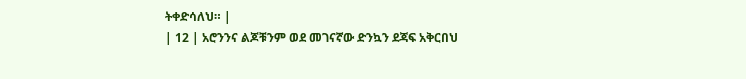ትቀድሳለህ። |
| 12 | አሮንንና ልጆቹንም ወደ መገናኛው ድንኳን ደጃፍ አቅርበህ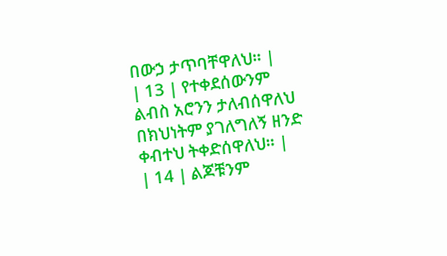በውኃ ታጥባቸዋለህ። |
| 13 | የተቀደሰውንም ልብስ አሮንን ታለብሰዋለህ በክህነትም ያገለግለኝ ዘንድ ቀብተህ ትቀድሰዋለህ። |
| 14 | ልጆቹንም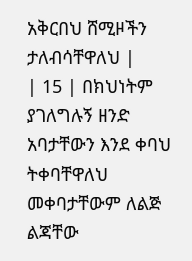አቅርበህ ሸሚዞችን ታለብሳቸዋለህ |
| 15 | በክህነትም ያገለግሉኝ ዘንድ አባታቸውን እንደ ቀባህ ትቀባቸዋለህ መቀባታቸውም ለልጅ ልጃቸው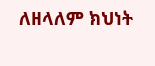ለዘላለም ክህነት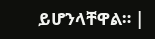ይሆንላቸዋል። |